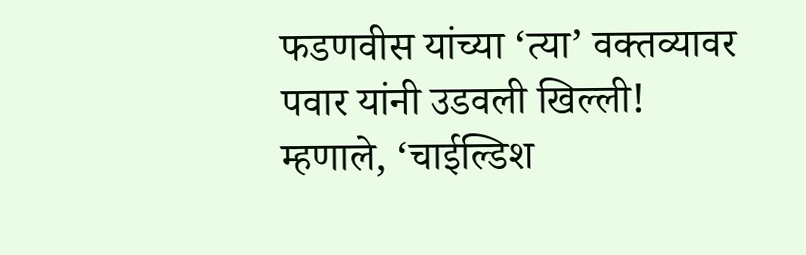फडणवीस यांच्या ‘त्या’ वक्तव्यावर पवार यांनी उडवली खिल्ली! म्हणाले, ‘चाईल्डिश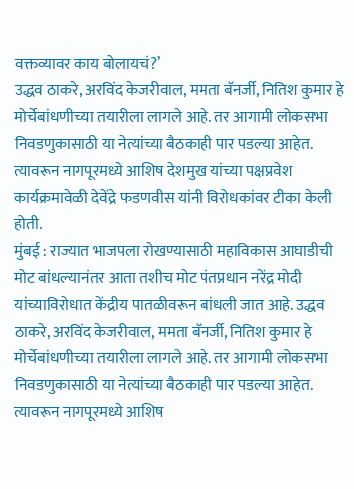वक्तव्यावर काय बोलायचं?’
उद्धव ठाकरे, अरविंद केजरीवाल, ममता बॅनर्जी, नितिश कुमार हे मोर्चेबांधणीच्या तयारीला लागले आहे. तर आगामी लोकसभा निवडणुकासाठी या नेत्यांच्या बैठकाही पार पडल्या आहेत. त्यावरून नागपूरमध्ये आशिष देशमुख यांच्या पक्षप्रवेश कार्यक्रमावेळी देवेंद्रे फडणवीस यांनी विरोधकांवर टीका केली होती.
मुंबई : राज्यात भाजपला रोखण्यासाठी महाविकास आघाडीची मोट बांधल्यानंतर आता तशीच मोट पंतप्रधान नरेंद्र मोदी यांच्याविरोधात केंद्रीय पातळीवरून बांधली जात आहे. उद्धव ठाकरे, अरविंद केजरीवाल, ममता बॅनर्जी, नितिश कुमार हे मोर्चेबांधणीच्या तयारीला लागले आहे. तर आगामी लोकसभा निवडणुकासाठी या नेत्यांच्या बैठकाही पार पडल्या आहेत. त्यावरून नागपूरमध्ये आशिष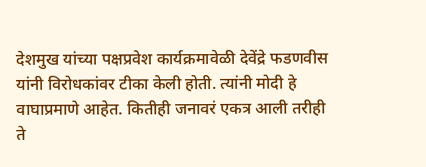देशमुख यांच्या पक्षप्रवेश कार्यक्रमावेळी देवेंद्रे फडणवीस यांनी विरोधकांवर टीका केली होती. त्यांनी मोदी हे वाघाप्रमाणे आहेत. कितीही जनावरं एकत्र आली तरीही ते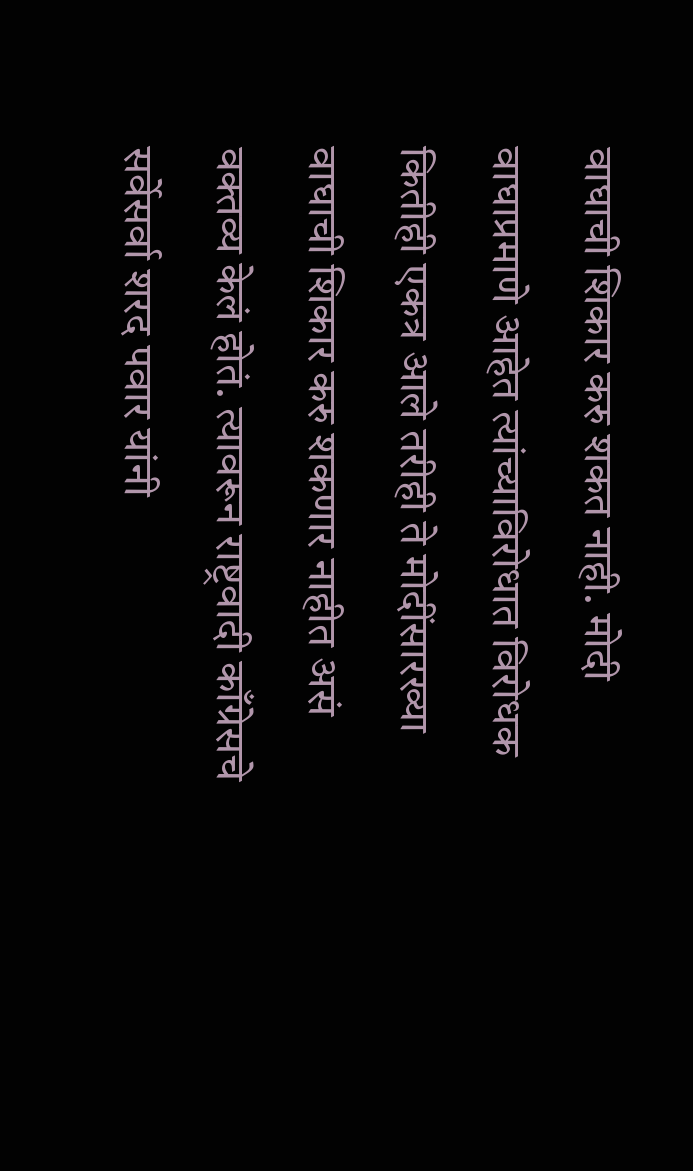वाघाची शिकार करु शकत नाही. मोदी वाघाप्रमाणे आहेत त्यांच्याविरोधात विरोधक कितीही एकत्र आले तरीही ते मोदींसारख्या वाघाची शिकार करु शकणार नाहीत असं वक्तव्य केलं होतं. त्यावरून राष्ट्रवादी काँग्रेसचे सर्वेसर्वा शरद पवार यांनी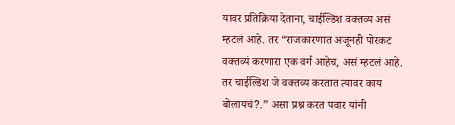यावर प्रतिक्रिया देताना, चाईल्डिश वक्तव्य असं म्हटलं आहे. तर “राजकारणात अजूनही पोरकट वक्तव्यं करणारा एक वर्ग आहेच, असं म्हटलं आहे. तर चाईल्डिश जे वक्तव्य करतात त्यावर काय बोलायचं?.” असा प्रश्न करत पवार यांनी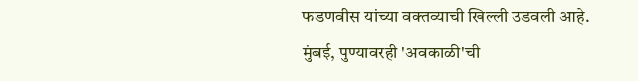फडणवीस यांच्या वक्तव्याची खिल्ली उडवली आहे.
मुंबई, पुण्यावरही 'अवकाळी'ची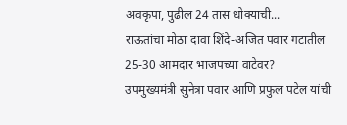अवकृपा, पुढील 24 तास धोक्याची...
राऊतांचा मोठा दावा शिंदे-अजित पवार गटातील 25-30 आमदार भाजपच्या वाटेवर?
उपमुख्यमंत्री सुनेत्रा पवार आणि प्रफुल पटेल यांची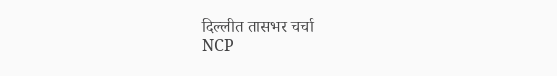दिल्लीत तासभर चर्चा
NCP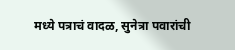मध्ये पत्राचं वादळ, सुनेत्रा पवारांची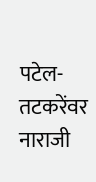पटेल-तटकरेंवर नाराजी